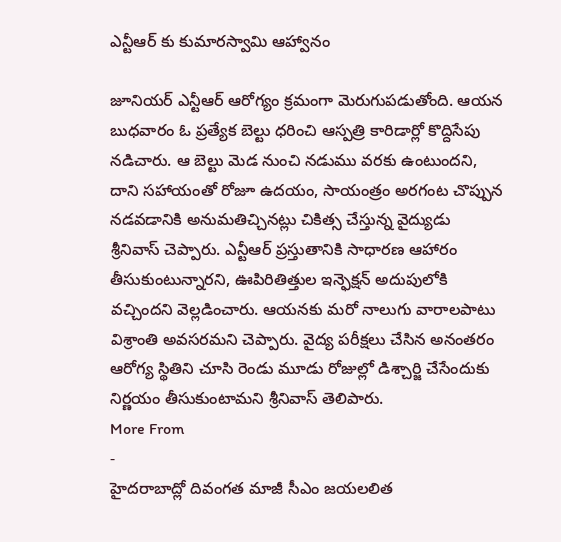ఎన్టీఆర్ కు కుమారస్వామి ఆహ్వానం

జూనియర్ ఎన్టీఆర్ ఆరోగ్యం క్రమంగా మెరుగుపడుతోంది. ఆయన బుధవారం ఓ ప్రత్యేక బెల్టు ధరించి ఆస్పత్రి కారిడార్లో కొద్దిసేపు నడిచారు. ఆ బెల్టు మెడ నుంచి నడుము వరకు ఉంటుందని, దాని సహాయంతో రోజూ ఉదయం, సాయంత్రం అరగంట చొప్పున నడవడానికి అనుమతిచ్చినట్లు చికిత్స చేస్తున్న వైద్యుడు శ్రీనివాస్ చెప్పారు. ఎన్టీఆర్ ప్రస్తుతానికి సాధారణ ఆహారం తీసుకుంటున్నారని, ఊపిరితిత్తుల ఇన్ఫెక్షన్ అదుపులోకి వచ్చిందని వెల్లడించారు. ఆయనకు మరో నాలుగు వారాలపాటు విశ్రాంతి అవసరమని చెప్పారు. వైద్య పరీక్షలు చేసిన అనంతరం ఆరోగ్య స్థితిని చూసి రెండు మూడు రోజుల్లో డిశ్చార్జి చేసేందుకు నిర్ణయం తీసుకుంటామని శ్రీనివాస్ తెలిపారు.
More From
-
హైదరాబాద్లో దివంగత మాజీ సీఎం జయలలిత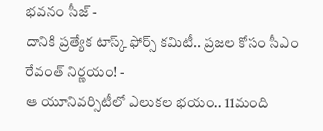భవనం సీజ్ -
దానికి ప్రత్యేక టాస్క్ ఫోర్స్ కమిటీ.. ప్రజల కోసం సీఎం రేవంత్ నిర్ణయం! -
ఆ యూనివర్సిటీలో ఎలుకల భయం.. 11మంది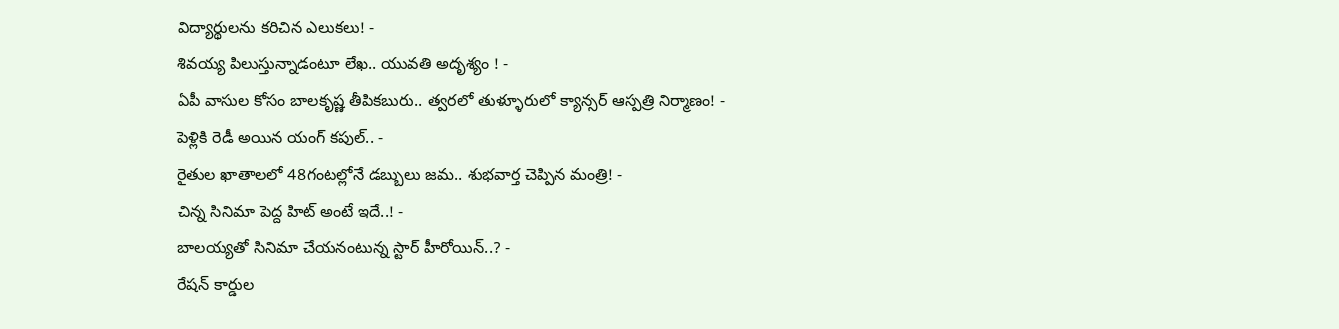విద్యార్థులను కరిచిన ఎలుకలు! -
శివయ్య పిలుస్తున్నాడంటూ లేఖ.. యువతి అదృశ్యం ! -
ఏపీ వాసుల కోసం బాలకృష్ణ తీపికబురు.. త్వరలో తుళ్ళూరులో క్యాన్సర్ ఆస్పత్రి నిర్మాణం! -
పెళ్లికి రెడీ అయిన యంగ్ కపుల్.. -
రైతుల ఖాతాలలో 48గంటల్లోనే డబ్బులు జమ.. శుభవార్త చెప్పిన మంత్రి! -
చిన్న సినిమా పెద్ద హిట్ అంటే ఇదే..! -
బాలయ్యతో సినిమా చేయనంటున్న స్టార్ హీరోయిన్..? -
రేషన్ కార్డుల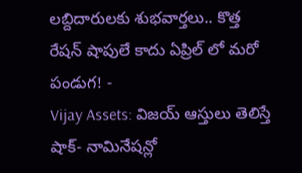లబ్దిదారులకు శుభవార్తలు.. కొత్త రేషన్ షాపులే కాదు ఏప్రిల్ లో మరో పండుగ! -
Vijay Assets: విజయ్ ఆస్తులు తెలిస్తే షాక్- నామినేషన్లో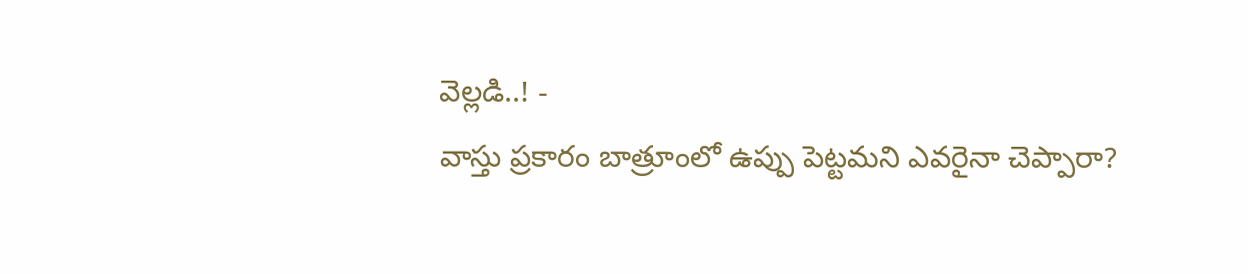వెల్లడి..! -
వాస్తు ప్రకారం బాత్రూంలో ఉప్పు పెట్టమని ఎవరైనా చెప్పారా?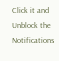Click it and Unblock the Notifications